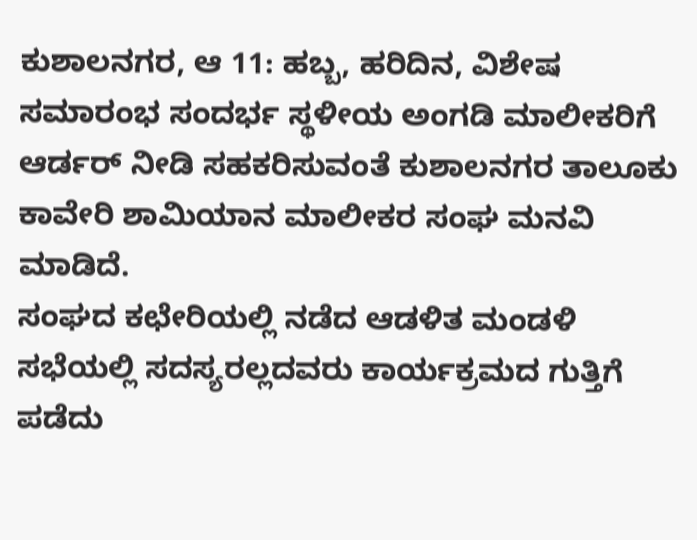ಕುಶಾಲನಗರ, ಆ 11: ಹಬ್ಬ, ಹರಿದಿನ, ವಿಶೇಷ ಸಮಾರಂಭ ಸಂದರ್ಭ ಸ್ಥಳೀಯ ಅಂಗಡಿ ಮಾಲೀಕರಿಗೆ ಆರ್ಡರ್ ನೀಡಿ ಸಹಕರಿಸುವಂತೆ ಕುಶಾಲನಗರ ತಾಲೂಕು ಕಾವೇರಿ ಶಾಮಿಯಾನ ಮಾಲೀಕರ ಸಂಘ ಮನವಿ ಮಾಡಿದೆ.
ಸಂಘದ ಕಛೇರಿಯಲ್ಲಿ ನಡೆದ ಆಡಳಿತ ಮಂಡಳಿ ಸಭೆಯಲ್ಲಿ ಸದಸ್ಯರಲ್ಲದವರು ಕಾರ್ಯಕ್ರಮದ ಗುತ್ತಿಗೆ ಪಡೆದು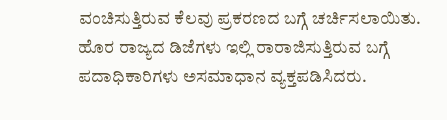ವಂಚಿಸುತ್ತಿರುವ ಕೆಲವು ಪ್ರಕರಣದ ಬಗ್ಗೆ ಚರ್ಚಿಸಲಾಯಿತು. ಹೊರ ರಾಜ್ಯದ ಡಿಜೆಗಳು ಇಲ್ಲಿ ರಾರಾಜಿಸುತ್ತಿರುವ ಬಗ್ಗೆ ಪದಾಧಿಕಾರಿಗಳು ಅಸಮಾಧಾನ ವ್ಯಕ್ತಪಡಿಸಿದರು.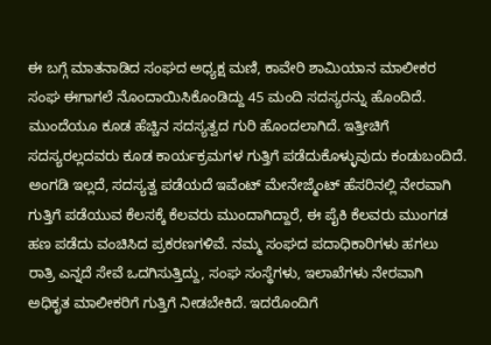ಈ ಬಗ್ಗೆ ಮಾತನಾಡಿದ ಸಂಘದ ಅಧ್ಯಕ್ಷ ಮಣಿ, ಕಾವೇರಿ ಶಾಮಿಯಾನ ಮಾಲೀಕರ ಸಂಘ ಈಗಾಗಲೆ ನೊಂದಾಯಿಸಿಕೊಂಡಿದ್ದು 45 ಮಂದಿ ಸದಸ್ಯರನ್ನು ಹೊಂದಿದೆ. ಮುಂದೆಯೂ ಕೂಡ ಹೆಚ್ಚಿನ ಸದಸ್ಯತ್ವದ ಗುರಿ ಹೊಂದಲಾಗಿದೆ. ಇತ್ತೀಚಿಗೆ ಸದಸ್ಯರಲ್ಲದವರು ಕೂಡ ಕಾರ್ಯಕ್ರಮಗಳ ಗುತ್ತಿಗೆ ಪಡೆದುಕೊಳ್ಳುವುದು ಕಂಡುಬಂದಿದೆ. ಅಂಗಡಿ ಇಲ್ಲದೆ, ಸದಸ್ಯತ್ವ ಪಡೆಯದೆ ಇವೆಂಟ್ ಮೇನೇಜ್ಮೆಂಟ್ ಹೆಸರಿನಲ್ಲಿ ನೇರವಾಗಿ ಗುತ್ತಿಗೆ ಪಡೆಯುವ ಕೆಲಸಕ್ಕೆ ಕೆಲವರು ಮುಂದಾಗಿದ್ದಾರೆ, ಈ ಪೈಕಿ ಕೆಲವರು ಮುಂಗಡ ಹಣ ಪಡೆದು ವಂಚಿಸಿದ ಪ್ರಕರಣಗಳಿವೆ. ನಮ್ಮ ಸಂಘದ ಪದಾಧಿಕಾರಿಗಳು ಹಗಲು ರಾತ್ರಿ ಎನ್ನದೆ ಸೇವೆ ಒದಗಿಸುತ್ತಿದ್ದು, ಸಂಘ ಸಂಸ್ಥೆಗಳು, ಇಲಾಖೆಗಳು ನೇರವಾಗಿ ಅಧಿಕೃತ ಮಾಲೀಕರಿಗೆ ಗುತ್ತಿಗೆ ನೀಡಬೇಕಿದೆ. ಇದರೊಂದಿಗೆ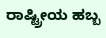ರಾಷ್ಟ್ರೀಯ ಹಬ್ಬ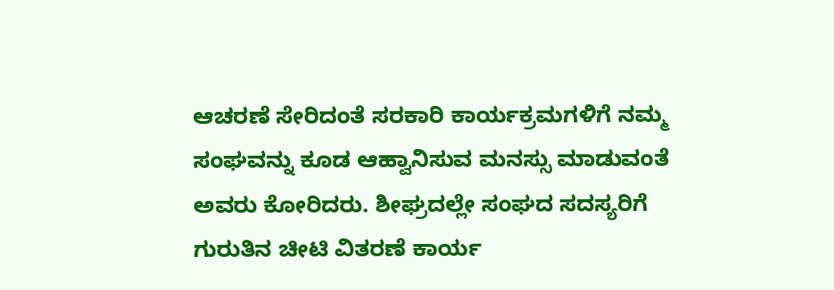ಆಚರಣೆ ಸೇರಿದಂತೆ ಸರಕಾರಿ ಕಾರ್ಯಕ್ರಮಗಳಿಗೆ ನಮ್ಮ ಸಂಘವನ್ನು ಕೂಡ ಆಹ್ವಾನಿಸುವ ಮನಸ್ಸು ಮಾಡುವಂತೆ ಅವರು ಕೋರಿದರು. ಶೀಘ್ರದಲ್ಲೇ ಸಂಘದ ಸದಸ್ಯರಿಗೆ ಗುರುತಿನ ಚೀಟಿ ವಿತರಣೆ ಕಾರ್ಯ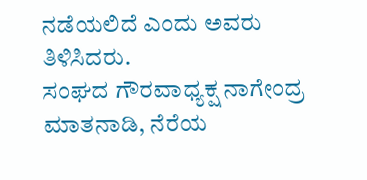ನಡೆಯಲಿದೆ ಎಂದು ಅವರು ತಿಳಿಸಿದರು.
ಸಂಘದ ಗೌರವಾಧ್ಯಕ್ಷ ನಾಗೇಂದ್ರ ಮಾತನಾಡಿ, ನೆರೆಯ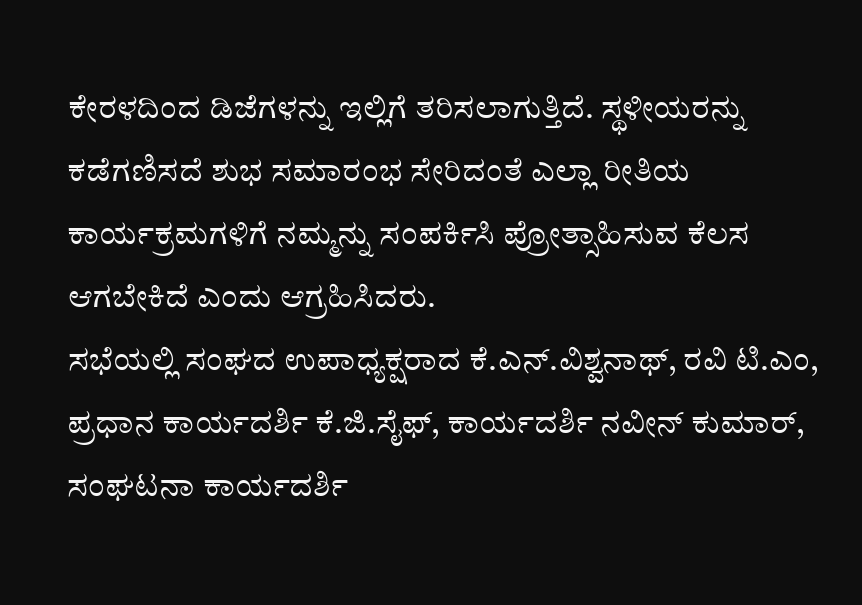ಕೇರಳದಿಂದ ಡಿಜೆಗಳನ್ನು ಇಲ್ಲಿಗೆ ತರಿಸಲಾಗುತ್ತಿದೆ. ಸ್ಥಳೀಯರನ್ನು ಕಡೆಗಣಿಸದೆ ಶುಭ ಸಮಾರಂಭ ಸೇರಿದಂತೆ ಎಲ್ಲಾ ರೀತಿಯ ಕಾರ್ಯಕ್ರಮಗಳಿಗೆ ನಮ್ಮನ್ನು ಸಂಪರ್ಕಿಸಿ ಪ್ರೋತ್ಸಾಹಿಸುವ ಕೆಲಸ ಆಗಬೇಕಿದೆ ಎಂದು ಆಗ್ರಹಿಸಿದರು.
ಸಭೆಯಲ್ಲಿ ಸಂಘದ ಉಪಾಧ್ಯಕ್ಷರಾದ ಕೆ.ಎನ್.ವಿಶ್ವನಾಥ್, ರವಿ ಟಿ.ಎಂ, ಪ್ರಧಾನ ಕಾರ್ಯದರ್ಶಿ ಕೆ.ಜಿ.ಸೈಫ್, ಕಾರ್ಯದರ್ಶಿ ನವೀನ್ ಕುಮಾರ್, ಸಂಘಟನಾ ಕಾರ್ಯದರ್ಶಿ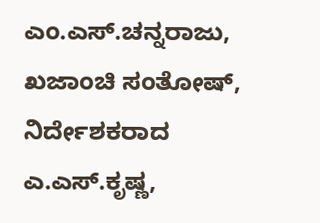ಎಂ.ಎಸ್.ಚನ್ನರಾಜು, ಖಜಾಂಚಿ ಸಂತೋಷ್, ನಿರ್ದೇಶಕರಾದ ಎ.ಎಸ್.ಕೃಷ್ಣ,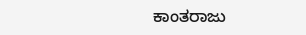ಕಾಂತರಾಜು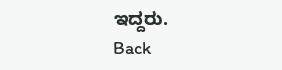ಇದ್ದರು.
Back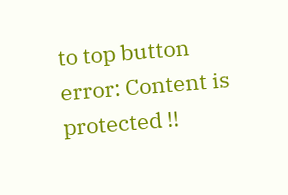to top button
error: Content is protected !!